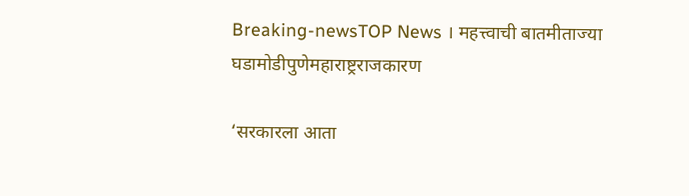Breaking-newsTOP News । महत्त्वाची बातमीताज्या घडामोडीपुणेमहाराष्ट्रराजकारण

‘सरकारला आता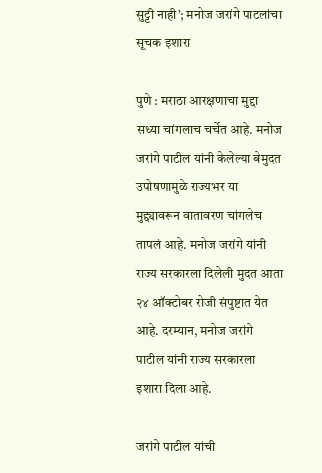सुट्टी नाही’; मनोज जरांगे पाटलांचा सूचक इशारा

पुणे : मराठा आरक्षणाचा मुद्दा सध्या चांगलाच चर्चेत आहे. मनोज जरांगे पाटील यांनी केलेल्या बेमुदत उपोषणामुळे राज्यभर या मुद्द्यावरून वातावरण चांगलेच तापलं आहे. मनोज जरांगे यांनी राज्य सरकारला दिलेली मुदत आता २४ ऑक्टोबर रोजी संपुष्टात येत आहे. दरम्यान, मनोज जरांगे पाटील यांनी राज्य सरकारला इशारा दिला आहे.

जरांगे पाटील यांची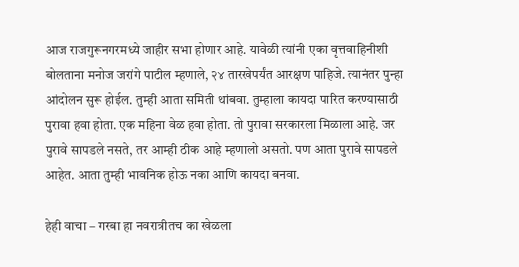आज राजगुरूनगरमध्ये जाहीर सभा होणार आहे. यावेळी त्यांनी एका वृत्तवाहिनीशी बोलताना मनोज जरांगे पाटील म्हणाले, २४ तारखेपर्यंत आरक्षण पाहिजे. त्यानंतर पुन्हा आंदोलन सुरू होईल. तुम्ही आता समिती थांबवा. तुम्हाला कायदा पारित करण्यासाठी पुरावा हवा होता. एक महिना वेळ हवा होता. तो पुरावा सरकारला मिळाला आहे. जर पुरावे सापडले नसते, तर आम्ही ठीक आहे म्हणालो असतो. पण आता पुरावे सापडले आहेत. आता तुम्ही भावनिक होऊ नका आणि कायदा बनवा.

हेही वाचा – गरबा हा नवरात्रीतच का खेळला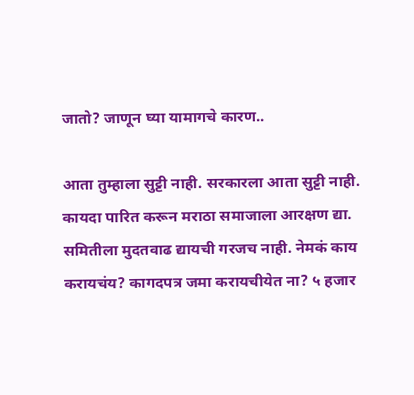जातो? जाणून घ्या यामागचे कारण..

आता तुम्हाला सुट्टी नाही. सरकारला आता सुट्टी नाही. कायदा पारित करून मराठा समाजाला आरक्षण द्या. समितीला मुदतवाढ द्यायची गरजच नाही. नेमकं काय करायचंय? कागदपत्र जमा करायचीयेत ना? ५ हजार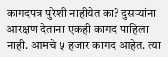कागदपत्र पुरेशी नाहीयेत का? दुसऱ्यांना आरक्षण देताना एकही कागद पाहिला नाही. आमचे ५ हजार कागद आहेत. त्या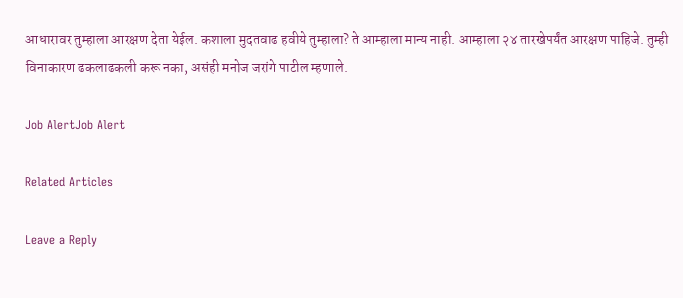आधारावर तुम्हाला आरक्षण देता येईल. कशाला मुदतवाढ हवीये तुम्हाला? ते आम्हाला मान्य नाही. आम्हाला २४ तारखेपर्यंत आरक्षण पाहिजे. तुम्ही विनाकारण ढकलाढकली करू नका, असंही मनोज जरांगे पाटील म्हणाले.

Job AlertJob Alert

Related Articles

Leave a Reply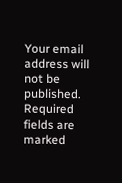Your email address will not be published. Required fields are marked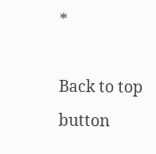*

Back to top button